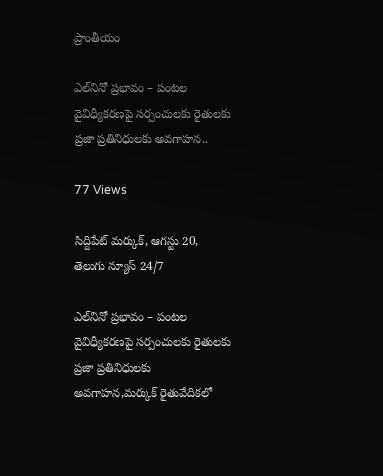ప్రాంతీయం

ఎల్‌నినో ప్రభావం – పంటల వైవిధ్యీకరణపై సర్పంచులకు రైతులకు ప్రజా ప్రతినిధులకు అవగాహన..

77 Views

సిద్దిపేట్ మర్కుక్, ఆగస్టు 20, తెలుగు న్యూస్ 24/7

ఎల్‌నినో ప్రభావం – పంటల వైవిధ్యీకరణపై సర్పంచులకు రైతులకు ప్రజా ప్రతినిధులకు అవగాహన,మర్కుక్ రైతువేదికలో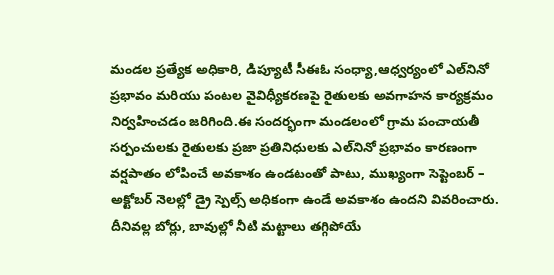మండల ప్రత్యేక అధికారి, డిప్యూటీ సీఈఓ సంధ్యా,ఆధ్వర్యంలో ఎల్‌నినో ప్రభావం మరియు పంటల వైవిధ్యీకరణపై రైతులకు అవగాహన కార్యక్రమం నిర్వహించడం జరిగింది.ఈ సందర్భంగా మండలంలో గ్రామ పంచాయతీ సర్పంచులకు రైతులకు ప్రజా ప్రతినిధులకు ఎల్‌నినో ప్రభావం కారణంగా వర్షపాతం లోపించే అవకాశం ఉండటంతో పాటు, ముఖ్యంగా సెప్టెంబర్ – అక్టోబర్ నెలల్లో డ్రై స్పెల్స్ అధికంగా ఉండే అవకాశం ఉందని వివరించారు. దీనివల్ల బోర్లు, బావుల్లో నీటి మట్టాలు తగ్గిపోయే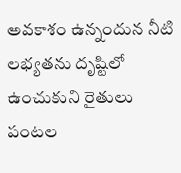అవకాశం ఉన్నందున నీటి లభ్యతను దృష్టిలో ఉంచుకుని రైతులు పంటల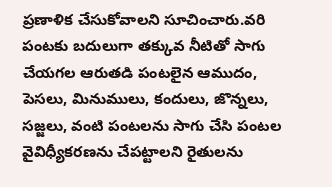ప్రణాళిక చేసుకోవాలని సూచించారు.వరి పంటకు బదులుగా తక్కువ నీటితో సాగు చేయగల ఆరుతడి పంటలైన ఆముదం, పెసలు, మినుములు, కందులు, జొన్నలు, సజ్జలు, వంటి పంటలను సాగు చేసి పంటల వైవిధ్యీకరణను చేపట్టాలని రైతులను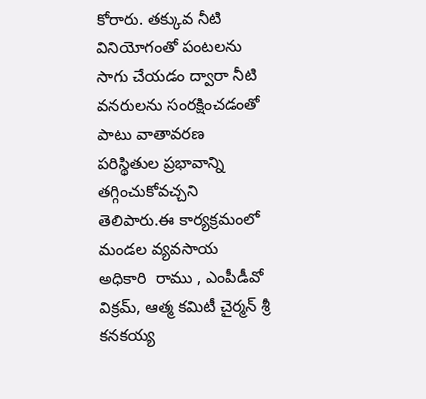కోరారు. తక్కువ నీటి వినియోగంతో పంటలను సాగు చేయడం ద్వారా నీటి వనరులను సంరక్షించడంతో పాటు వాతావరణ పరిస్థితుల ప్రభావాన్ని తగ్గించుకోవచ్చని తెలిపారు.ఈ కార్యక్రమంలో మండల వ్యవసాయ అధికారి  రాము , ఎంపీడీవో  విక్రమ్, ఆత్మ కమిటీ చైర్మన్ శ్రీ కనకయ్య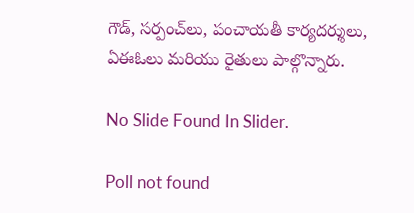గౌడ్, సర్పంచ్‌లు, పంచాయతీ కార్యదర్శులు, ఏఈఓలు మరియు రైతులు పాల్గొన్నారు.

No Slide Found In Slider.

Poll not found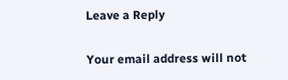Leave a Reply

Your email address will not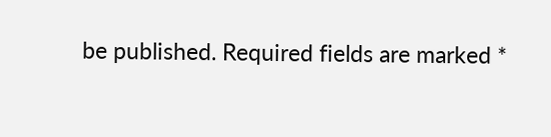be published. Required fields are marked *